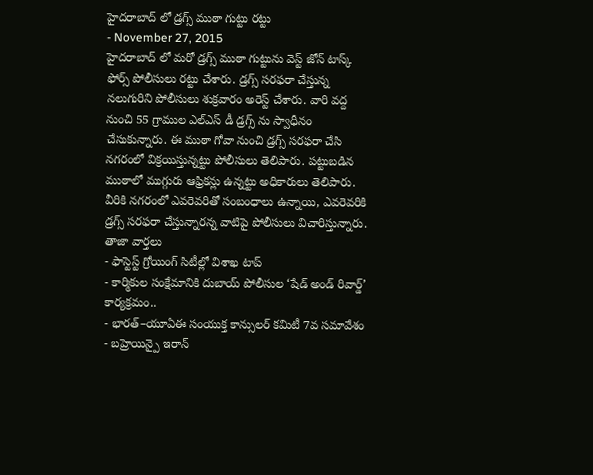హైదరాబాద్ లో డ్రగ్స్ ముఠా గుట్టు రట్టు
- November 27, 2015
హైదరాబాద్ లో మరో డ్రగ్స్ ముఠా గుట్టును వెస్ట్ జోన్ టాస్క్ ఫోర్స్ పోలీసులు రట్టు చేశారు. డ్రగ్స్ సరఫరా చేస్తున్న నలుగురిని పోలీసులు శుక్రవారం అరెస్ట్ చేశారు. వారి వద్ద నుంచి 55 గ్రాముల ఎల్ఎస్ డీ డ్రగ్స్ ను స్వాధీనం చేసుకున్నారు. ఈ ముఠా గోవా నుంచి డ్రగ్స్ సరఫరా చేసి నగరంలో విక్రయిస్తున్నట్టు పోలీసులు తెలిపారు. పట్టుబడిన ముఠాలో ముగ్గురు ఆఫ్రికన్లు ఉన్నట్టు అధికారులు తెలిపారు. వీరికి నగరంలో ఎవరెవరితో సంబంధాలు ఉన్నాయి, ఎవరెవరికి డ్రగ్స్ సరఫరా చేస్తున్నారన్న వాటిపై పోలీసులు విచారిస్తున్నారు.
తాజా వార్తలు
- ఫాస్టెస్ట్ గ్రోయింగ్ సిటీల్లో విశాఖ టాప్
- కార్మికుల సంక్షేమానికి దుబాయ్ పోలీసుల ‘షేడ్ అండ్ రివార్డ్’ కార్యక్రమం..
- భారత్–యూఏఈ సంయుక్త కాన్సులర్ కమిటీ 7వ సమావేశం
- బహ్రెయిన్పై ఇరాన్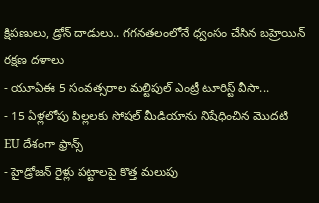క్షిపణులు, డ్రోన్ దాడులు.. గగనతలంలోనే ధ్వంసం చేసిన బహ్రెయిన్ రక్షణ దళాలు
- యూఏఈ 5 సంవత్సరాల మల్టిపుల్ ఎంట్రీ టూరిస్ట్ వీసా...
- 15 ఏళ్లలోపు పిల్లలకు సోషల్ మీడియాను నిషేధించిన మొదటి EU దేశంగా ఫ్రాన్స్
- హైడ్రోజన్ రైళ్లు పట్టాలపై కొత్త మలుపు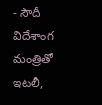- సౌదీ విదేశాంగ మంత్రితో ఇటలీ,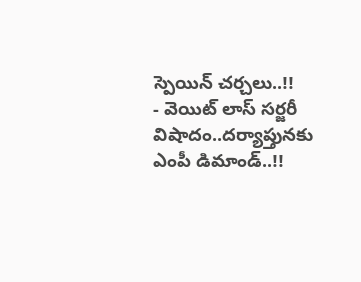స్పెయిన్ చర్చలు..!!
- వెయిట్ లాస్ సర్జరీ విషాదం..దర్యాప్తునకు ఎంపీ డిమాండ్..!!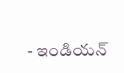- ఇండియన్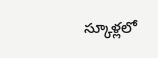స్కూళ్లలో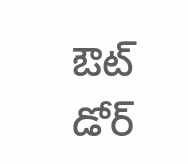ఔట్ డోర్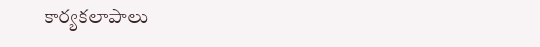కార్యకలాపాలు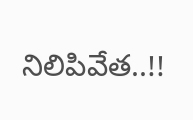నిలిపివేత..!!